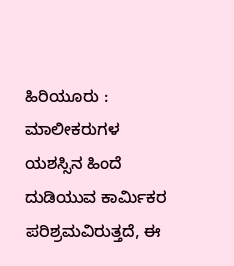ಹಿರಿಯೂರು : ಮಾಲೀಕರುಗಳ ಯಶಸ್ಸಿನ ಹಿಂದೆ ದುಡಿಯುವ ಕಾರ್ಮಿಕರ ಪರಿಶ್ರಮವಿರುತ್ತದೆ, ಈ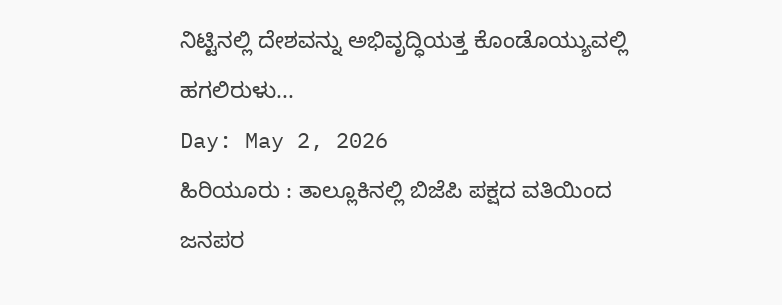ನಿಟ್ಟಿನಲ್ಲಿ ದೇಶವನ್ನು ಅಭಿವೃದ್ಧಿಯತ್ತ ಕೊಂಡೊಯ್ಯುವಲ್ಲಿ ಹಗಲಿರುಳು...
Day: May 2, 2026
ಹಿರಿಯೂರು : ತಾಲ್ಲೂಕಿನಲ್ಲಿ ಬಿಜೆಪಿ ಪಕ್ಷದ ವತಿಯಿಂದ ಜನಪರ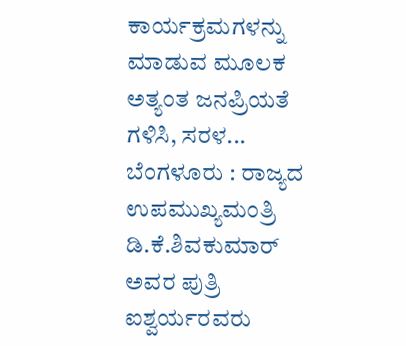ಕಾರ್ಯಕ್ರಮಗಳನ್ನು ಮಾಡುವ ಮೂಲಕ ಅತ್ಯಂತ ಜನಪ್ರಿಯತೆ ಗಳಿಸಿ, ಸರಳ...
ಬೆಂಗಳೂರು : ರಾಜ್ಯದ ಉಪಮುಖ್ಯಮಂತ್ರಿ ಡಿ.ಕೆ.ಶಿವಕುಮಾರ್ ಅವರ ಪುತ್ರಿ ಐಶ್ವರ್ಯರವರು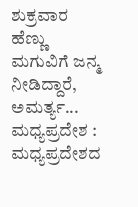ಶುಕ್ರವಾರ ಹೆಣ್ಣು ಮಗುವಿಗೆ ಜನ್ಮ ನೀಡಿದ್ದಾರೆ, ಅಮರ್ತ್ಯ...
ಮಧ್ಯಪ್ರದೇಶ : ಮಧ್ಯಪ್ರದೇಶದ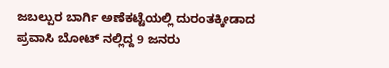ಜಬಲ್ಪುರ ಬಾರ್ಗಿ ಅಣೆಕಟ್ಟೆಯಲ್ಲಿ ದುರಂತಕ್ಕೀಡಾದ ಪ್ರವಾಸಿ ಬೋಟ್ ನಲ್ಲಿದ್ದ 9 ಜನರು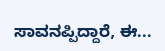ಸಾವನಪ್ಪಿದ್ದಾರೆ, ಈ...